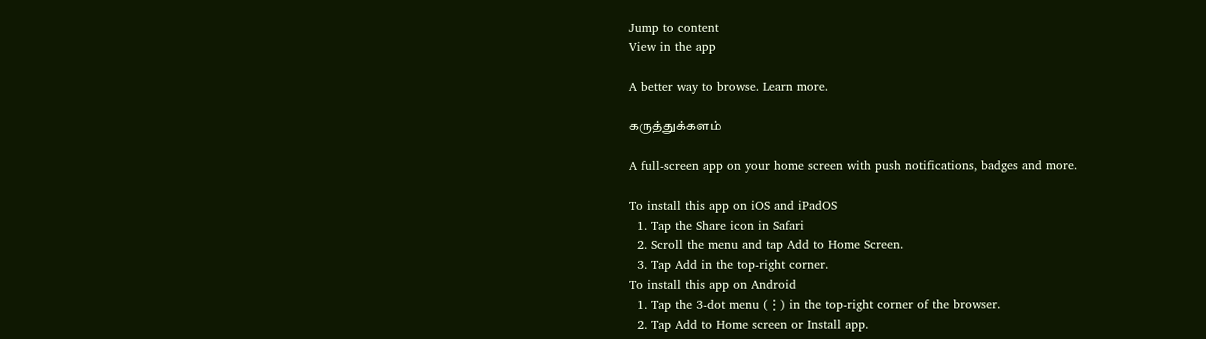Jump to content
View in the app

A better way to browse. Learn more.

கருத்துக்களம்

A full-screen app on your home screen with push notifications, badges and more.

To install this app on iOS and iPadOS
  1. Tap the Share icon in Safari
  2. Scroll the menu and tap Add to Home Screen.
  3. Tap Add in the top-right corner.
To install this app on Android
  1. Tap the 3-dot menu (⋮) in the top-right corner of the browser.
  2. Tap Add to Home screen or Install app.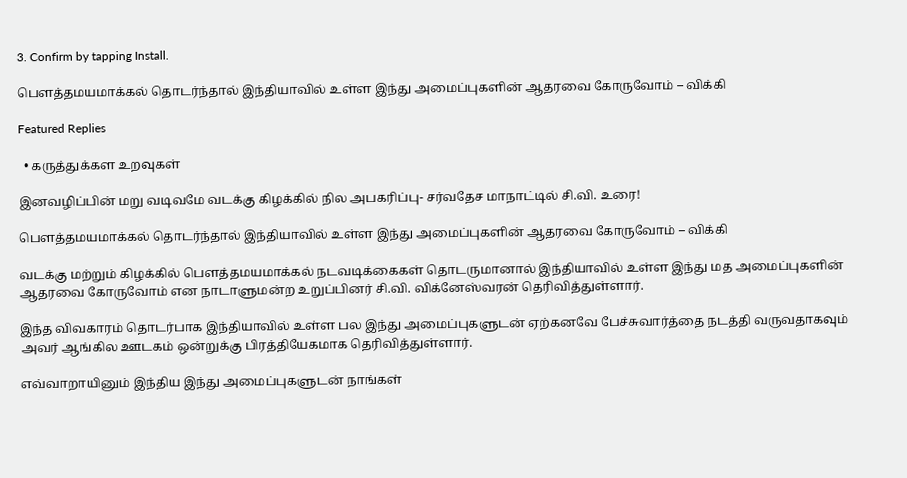3. Confirm by tapping Install.

பௌத்தமயமாக்கல் தொடர்ந்தால் இந்தியாவில் உள்ள இந்து அமைப்புகளின் ஆதரவை கோருவோம் – விக்கி

Featured Replies

  • கருத்துக்கள உறவுகள்

இனவழிப்பின் மறு வடிவமே வடக்கு கிழக்கில் நில அபகரிப்பு- சர்வதேச மாநாட்டில் சி.வி. உரை!

பௌத்தமயமாக்கல் தொடர்ந்தால் இந்தியாவில் உள்ள இந்து அமைப்புகளின் ஆதரவை கோருவோம் – விக்கி

வடக்கு மற்றும் கிழக்கில் பௌத்தமயமாக்கல் நடவடிக்கைகள் தொடருமானால் இந்தியாவில் உள்ள இந்து மத அமைப்புகளின் ஆதரவை கோருவோம் என நாடாளுமன்ற உறுப்பினர் சி.வி. விக்னேஸ்வரன் தெரிவித்துள்ளார்.

இந்த விவகாரம் தொடர்பாக இந்தியாவில் உள்ள பல இந்து அமைப்புகளுடன் ஏற்கனவே பேச்சுவார்த்தை நடத்தி வருவதாகவும் அவர் ஆங்கில ஊடகம் ஒன்றுக்கு பிரத்தியேகமாக தெரிவித்துள்ளார்.

எவ்வாறாயினும் இந்திய இந்து அமைப்புகளுடன் நாங்கள்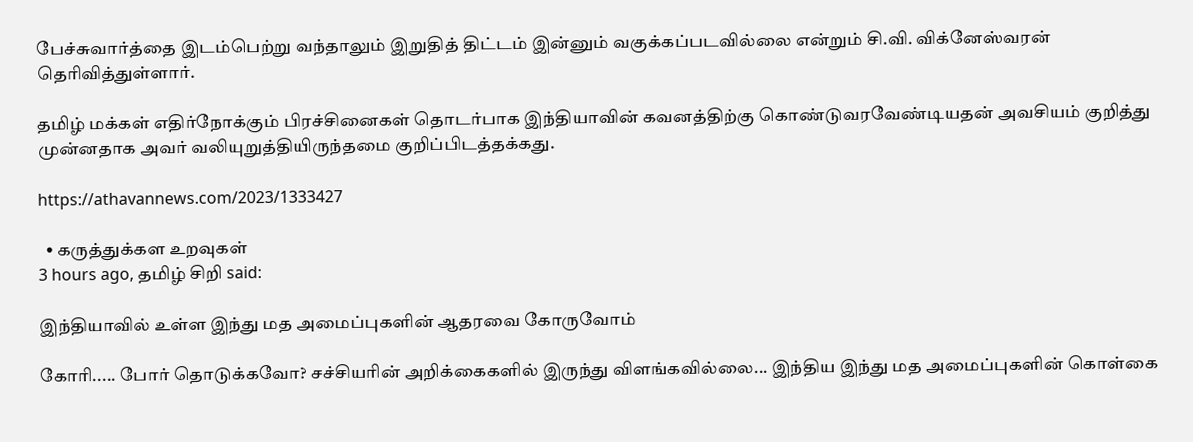பேச்சுவார்த்தை இடம்பெற்று வந்தாலும் இறுதித் திட்டம் இன்னும் வகுக்கப்படவில்லை என்றும் சி.வி. விக்னேஸ்வரன் தெரிவித்துள்ளார்.

தமிழ் மக்கள் எதிர்நோக்கும் பிரச்சினைகள் தொடர்பாக இந்தியாவின் கவனத்திற்கு கொண்டுவரவேண்டியதன் அவசியம் குறித்து முன்னதாக அவர் வலியுறுத்தியிருந்தமை குறிப்பிடத்தக்கது.

https://athavannews.com/2023/1333427

  • கருத்துக்கள உறவுகள்
3 hours ago, தமிழ் சிறி said:

இந்தியாவில் உள்ள இந்து மத அமைப்புகளின் ஆதரவை கோருவோம்

கோரி..... போர் தொடுக்கவோ? சச்சியரின் அறிக்கைகளில் இருந்து விளங்கவில்லை... இந்திய இந்து மத அமைப்புகளின் கொள்கை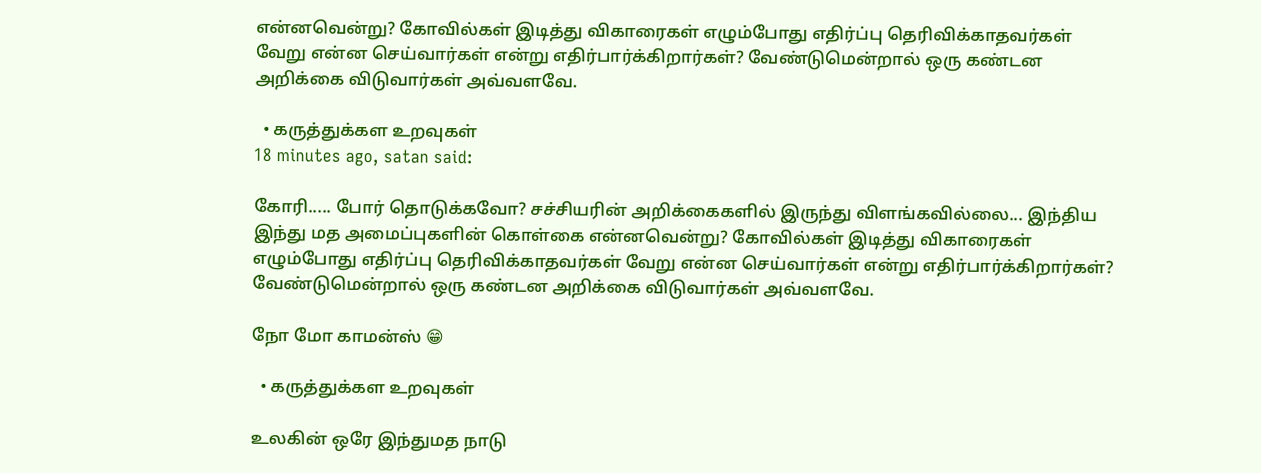என்னவென்று? கோவில்கள் இடித்து விகாரைகள் எழும்போது எதிர்ப்பு தெரிவிக்காதவர்கள் வேறு என்ன செய்வார்கள் என்று எதிர்பார்க்கிறார்கள்? வேண்டுமென்றால் ஒரு கண்டன அறிக்கை விடுவார்கள் அவ்வளவே.

  • கருத்துக்கள உறவுகள்
18 minutes ago, satan said:

கோரி..... போர் தொடுக்கவோ? சச்சியரின் அறிக்கைகளில் இருந்து விளங்கவில்லை... இந்திய இந்து மத அமைப்புகளின் கொள்கை என்னவென்று? கோவில்கள் இடித்து விகாரைகள் எழும்போது எதிர்ப்பு தெரிவிக்காதவர்கள் வேறு என்ன செய்வார்கள் என்று எதிர்பார்க்கிறார்கள்? வேண்டுமென்றால் ஒரு கண்டன அறிக்கை விடுவார்கள் அவ்வளவே.

நோ மோ காமன்ஸ் 😁

  • கருத்துக்கள உறவுகள்

உலகின் ஒரே இந்துமத நாடு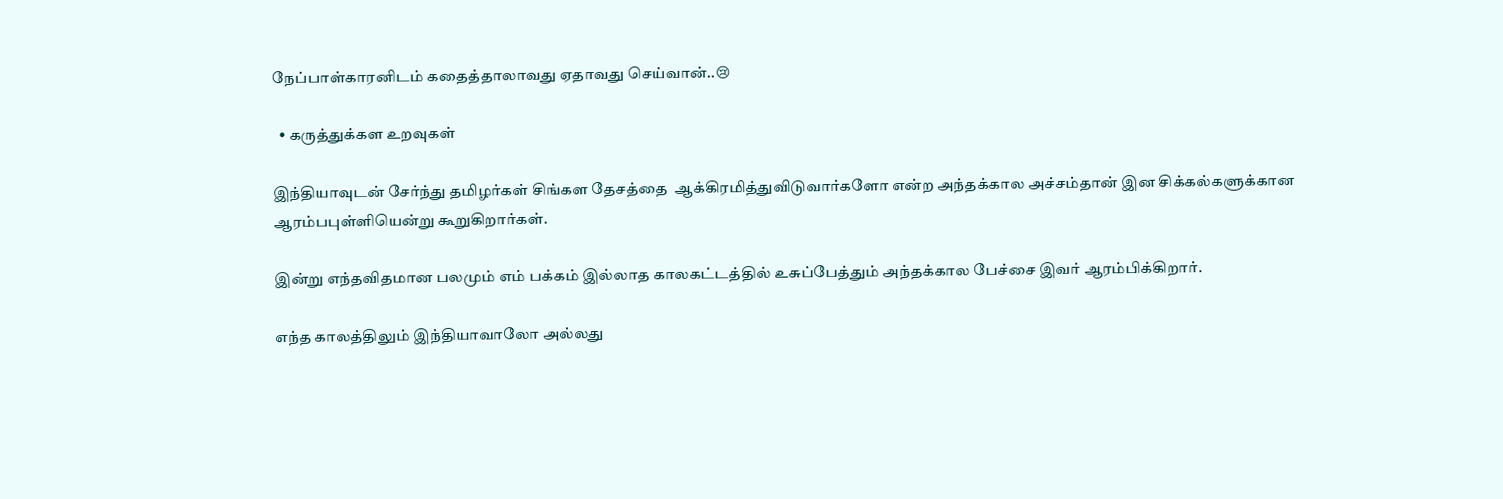நேப்பாள்காரனிடம் கதைத்தாலாவது ஏதாவது செய்வான்..😢

  • கருத்துக்கள உறவுகள்

இந்தியாவுடன் சேர்ந்து தமிழர்கள் சிங்கள தேசத்தை  ஆக்கிரமித்துவிடுவார்களோ என்ற அந்தக்கால அச்சம்தான் இன சிக்கல்களுக்கான ஆரம்பபுள்ளியென்று கூறுகிறார்கள்.

இன்று எந்தவிதமான பலமும் எம் பக்கம் இல்லாத காலகட்டத்தில் உசுப்பேத்தும் அந்தக்கால பேச்சை இவர் ஆரம்பிக்கிறார்.

எந்த காலத்திலும் இந்தியாவாலோ அல்லது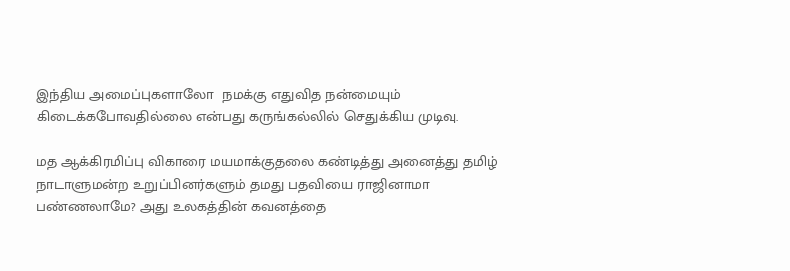இந்திய அமைப்புகளாலோ  நமக்கு எதுவித நன்மையும் கிடைக்கபோவதில்லை என்பது கருங்கல்லில் செதுக்கிய முடிவு.

மத ஆக்கிரமிப்பு விகாரை மயமாக்குதலை கண்டித்து அனைத்து தமிழ் நாடாளுமன்ற உறுப்பினர்களும் தமது பதவியை ராஜினாமா பண்ணலாமே? அது உலகத்தின் கவனத்தை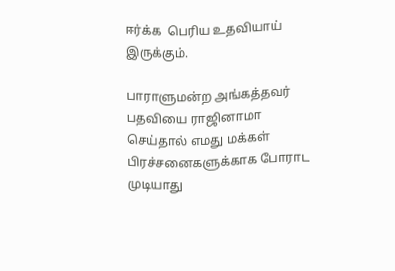ஈர்க்க  பெரிய உதவியாய் இருக்கும்.

பாராளுமன்ற அங்கத்தவர் பதவியை ராஜினாமா செய்தால் எமது மக்கள் பிரச்சனைகளுக்காக போராட முடியாது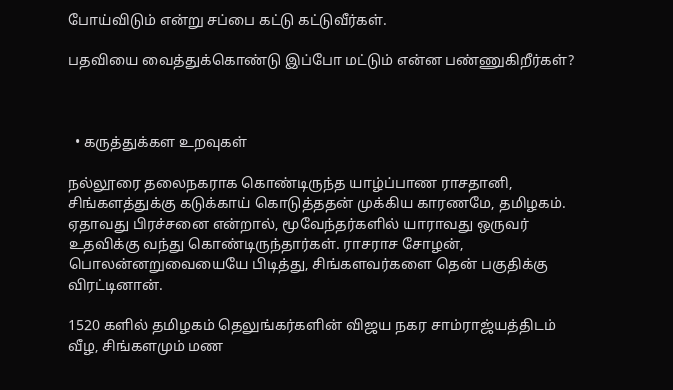போய்விடும் என்று சப்பை கட்டு கட்டுவீர்கள்.

பதவியை வைத்துக்கொண்டு இப்போ மட்டும் என்ன பண்ணுகிறீர்கள்?



  • கருத்துக்கள உறவுகள்

நல்லூரை தலைநகராக கொண்டிருந்த யாழ்ப்பாண ராசதானி, சிங்களத்துக்கு கடுக்காய் கொடுத்ததன் முக்கிய காரணமே, தமிழகம். ஏதாவது பிரச்சனை என்றால், மூவேந்தர்களில் யாராவது ஒருவர் உதவிக்கு வந்து கொண்டிருந்தார்கள். ராசராச சோழன், பொலன்னறுவையையே பிடித்து, சிங்களவர்களை தென் பகுதிக்கு விரட்டினான்.

1520 களில் தமிழகம் தெலுங்கர்களின் விஜய நகர சாம்ராஜ்யத்திடம் வீழ, சிங்களமும் மண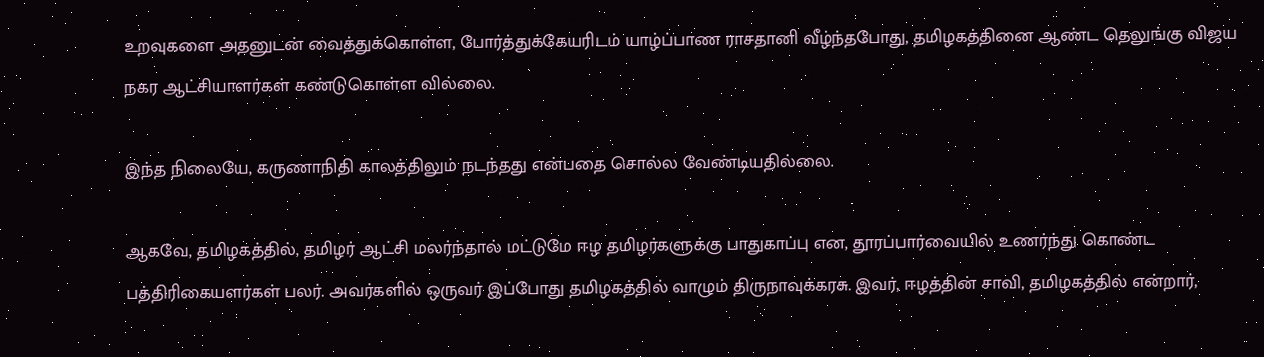உறவுகளை அதனுடன் வைத்துக்கொள்ள, போர்த்துக்கேயரிடம் யாழ்ப்பாண ராசதானி வீழ்ந்தபோது, தமிழகத்தினை ஆண்ட தெலுங்கு விஜய நகர ஆட்சியாளர்கள் கண்டுகொள்ள வில்லை.

இந்த நிலையே, கருணாநிதி காலத்திலும் நடந்தது என்பதை சொல்ல வேண்டியதில்லை.

ஆகவே, தமிழகத்தில், தமிழர் ஆட்சி மலர்ந்தால் மட்டுமே ஈழ தமிழர்களுக்கு பாதுகாப்பு என, தூரப்பார்வையில் உணர்ந்து கொண்ட பத்திரிகையளர்கள் பலர். அவர்களில் ஒருவர் இப்போது தமிழகத்தில் வாழும் திருநாவுக்கரசு. இவர், ஈழத்தின் சாவி, தமிழகத்தில் என்றார்,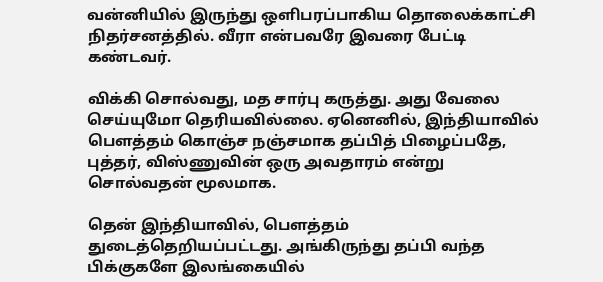வன்னியில் இருந்து ஒளிபரப்பாகிய தொலைக்காட்சி நிதர்சனத்தில். வீரா என்பவரே இவரை பேட்டி கண்டவர்.

விக்கி சொல்வது, மத சார்பு கருத்து. அது வேலை செய்யுமோ தெரியவில்லை. ஏனெனில், இந்தியாவில் பௌத்தம் கொஞ்ச நஞ்சமாக தப்பித் பிழைப்பதே, புத்தர், விஸ்ணுவின் ஒரு அவதாரம் என்று சொல்வதன் மூலமாக.

தென் இந்தியாவில், பௌத்தம் துடைத்தெறியப்பட்டது. அங்கிருந்து தப்பி வந்த பிக்குகளே இலங்கையில்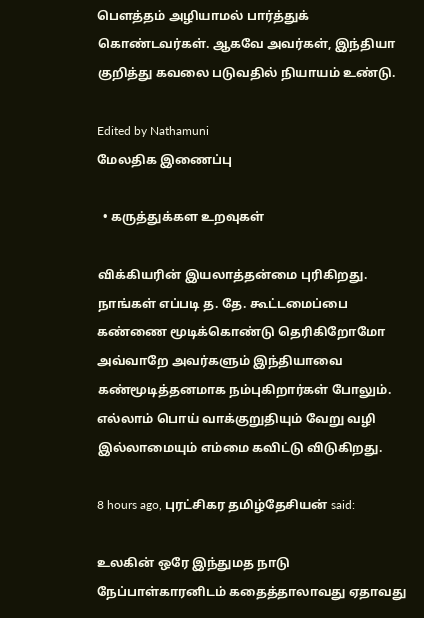பௌத்தம் அழியாமல் பார்த்துக் கொண்டவர்கள். ஆகவே அவர்கள், இந்தியா குறித்து கவலை படுவதில் நியாயம் உண்டு.

Edited by Nathamuni
மேலதிக இணைப்பு

  • கருத்துக்கள உறவுகள்

விக்கியரின் இயலாத்தன்மை புரிகிறது. நாங்கள் எப்படி த. தே. கூட்டமைப்பை கண்ணை மூடிக்கொண்டு தெரிகிறோமோ அவ்வாறே அவர்களும் இந்தியாவை கண்மூடித்தனமாக நம்புகிறார்கள் போலும். எல்லாம் பொய் வாக்குறுதியும் வேறு வழி இல்லாமையும் எம்மை கவிட்டு விடுகிறது.

8 hours ago, புரட்சிகர தமிழ்தேசியன் said:

உலகின் ஒரே இந்துமத நாடு நேப்பாள்காரனிடம் கதைத்தாலாவது ஏதாவது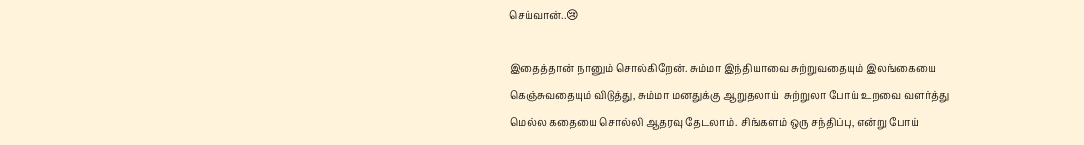செய்வான்..😢

இதைத்தான் நானும் சொல்கிறேன். சும்மா இந்தியாவை சுற்றுவதையும் இலங்கையை கெஞ்சுவதையும் விடுத்து, சும்மா மனதுக்கு ஆறுதலாய்  சுற்றுலா போய் உறவை வளர்த்து மெல்ல கதையை சொல்லி ஆதரவு தேடலாம். சிங்களம் ஒரு சந்திப்பு, என்று போய்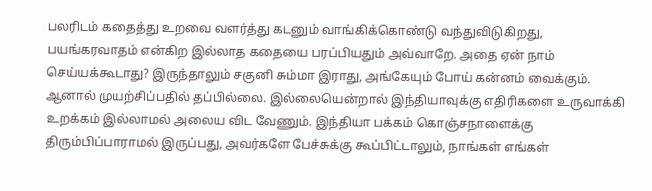பலரிடம் கதைத்து உறவை வளர்த்து கடனும் வாங்கிக்கொண்டு வந்துவிடுகிறது, பயங்கரவாதம் என்கிற இல்லாத கதையை பரப்பியதும் அவ்வாறே. அதை ஏன் நாம் செய்யக்கூடாது? இருந்தாலும் சகுனி சும்மா இராது, அங்கேயும் போய் கன்னம் வைக்கும். ஆனால் முயற்சிப்பதில் தப்பில்லை. இல்லையென்றால் இந்தியாவுக்கு எதிரிகளை உருவாக்கி உறக்கம் இல்லாமல் அலைய விட வேணும். இந்தியா பக்கம் கொஞ்சநாளைக்கு திரும்பிப்பாராமல் இருப்பது, அவர்களே பேச்சுக்கு கூப்பிட்டாலும், நாங்கள் எங்கள்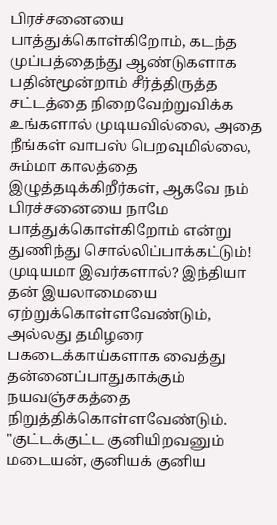பிரச்சனையை பாத்துக்கொள்கிறோம், கடந்த முப்பத்தைந்து ஆண்டுகளாக பதின்மூன்றாம் சீர்த்திருத்த சட்டத்தை நிறைவேற்றுவிக்க உங்களால் முடியவில்லை, அதை நீங்கள் வாபஸ் பெறவுமில்லை, சும்மா காலத்தை இழுத்தடிக்கிறீர்கள், ஆகவே நம் பிரச்சனையை நாமே பாத்துக்கொள்கிறோம் என்று துணிந்து சொல்லிப்பாக்கட்டும்! முடியமா இவர்களால்? இந்தியா தன் இயலாமையை ஏற்றுக்கொள்ளவேண்டும், அல்லது தமிழரை பகடைக்காய்களாக வைத்து தன்னைப்பாதுகாக்கும் நயவஞ்சகத்தை நிறுத்திக்கொள்ளவேண்டும். "குட்டக்குட்ட குனியிறவனும் மடையன், குனியக் குனிய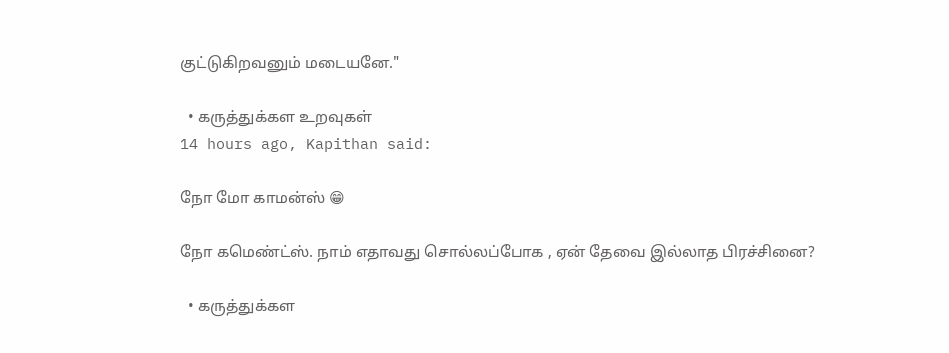குட்டுகிறவனும் மடையனே."

  • கருத்துக்கள உறவுகள்
14 hours ago, Kapithan said:

நோ மோ காமன்ஸ் 😁

நோ கமெண்ட்ஸ். நாம் எதாவது சொல்லப்போக , ஏன் தேவை இல்லாத பிரச்சினை?

  • கருத்துக்கள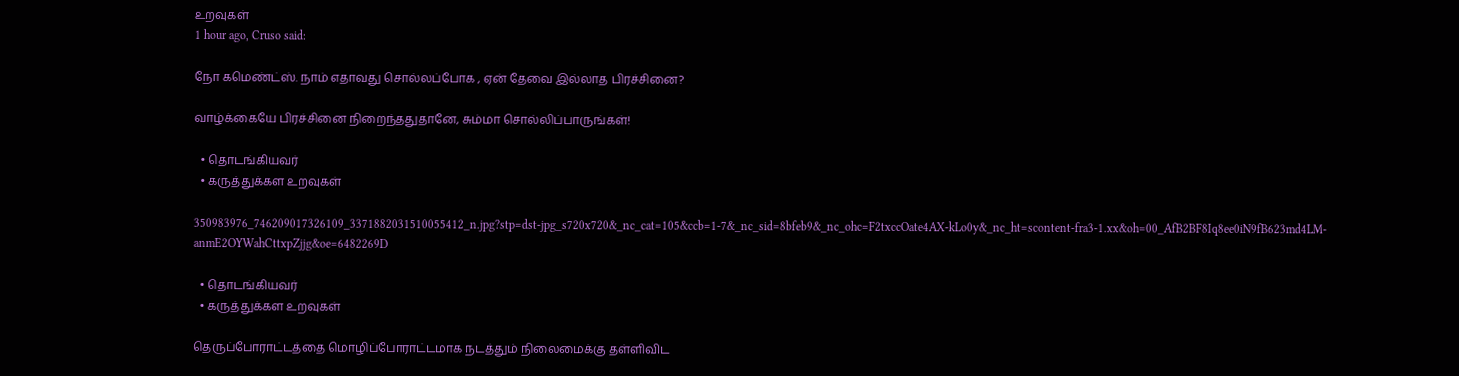உறவுகள்
1 hour ago, Cruso said:

நோ கமெண்ட்ஸ். நாம் எதாவது சொல்லப்போக , ஏன் தேவை இல்லாத பிரச்சினை?

வாழ்க்கையே பிரச்சினை நிறைந்ததுதானே, சும்மா சொல்லிப்பாருங்கள்!

  • தொடங்கியவர்
  • கருத்துக்கள உறவுகள்

350983976_746209017326109_3371882031510055412_n.jpg?stp=dst-jpg_s720x720&_nc_cat=105&ccb=1-7&_nc_sid=8bfeb9&_nc_ohc=F2txccOate4AX-kLo0y&_nc_ht=scontent-fra3-1.xx&oh=00_AfB2BF8Iq8ee0iN9fB623md4LM-anmE2OYWahCttxpZjjg&oe=6482269D

  • தொடங்கியவர்
  • கருத்துக்கள உறவுகள்

தெருப்போராட்டத்தை மொழிப்போராட்டமாக நடத்தும் நிலைமைக்கு தள்ளிவிட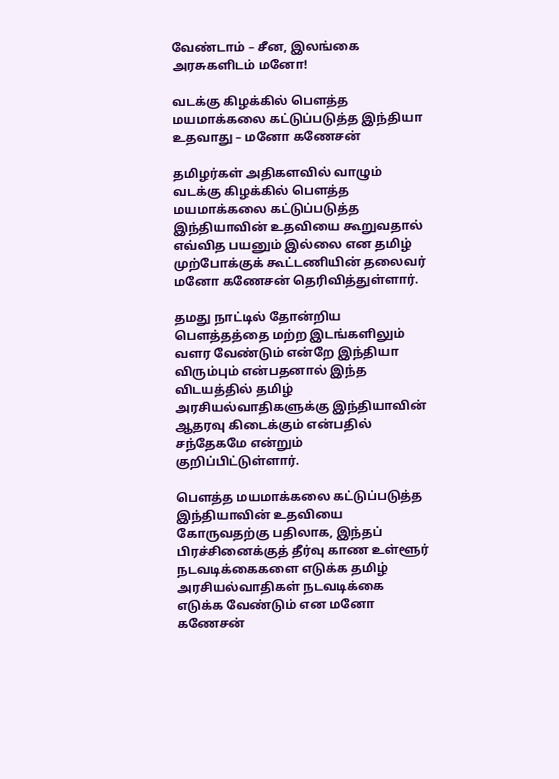வேண்டாம் – சீன, இலங்கை அரசுகளிடம் மனோ!

வடக்கு கிழக்கில் பௌத்த மயமாக்கலை கட்டுப்படுத்த இந்தியா உதவாது – மனோ கணேசன்

தமிழர்கள் அதிகளவில் வாழும் வடக்கு கிழக்கில் பௌத்த மயமாக்கலை கட்டுப்படுத்த இந்தியாவின் உதவியை கூறுவதால் எவ்வித பயனும் இல்லை என தமிழ் முற்போக்குக் கூட்டணியின் தலைவர் மனோ கணேசன் தெரிவித்துள்ளார்.

தமது நாட்டில் தோன்றிய பௌத்தத்தை மற்ற இடங்களிலும் வளர வேண்டும் என்றே இந்தியா விரும்பும் என்பதனால் இந்த விடயத்தில் தமிழ் அரசியல்வாதிகளுக்கு இந்தியாவின் ஆதரவு கிடைக்கும் என்பதில் சந்தேகமே என்றும் குறிப்பிட்டுள்ளார்.

பௌத்த மயமாக்கலை கட்டுப்படுத்த இந்தியாவின் உதவியை கோருவதற்கு பதிலாக, இந்தப் பிரச்சினைக்குத் தீர்வு காண உள்ளூர் நடவடிக்கைகளை எடுக்க தமிழ் அரசியல்வாதிகள் நடவடிக்கை எடுக்க வேண்டும் என மனோ கணேசன்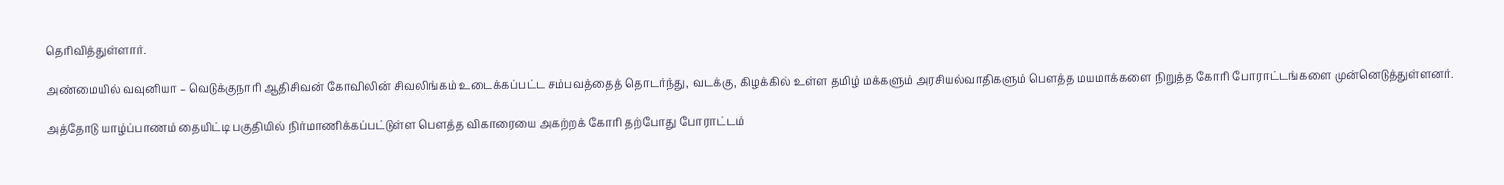தெரிவித்துள்ளார்.

அண்மையில் வவுனியா – வெடுக்குநாரி ஆதிசிவன் கோவிலின் சிவலிங்கம் உடைக்கப்பட்ட சம்பவத்தைத் தொடர்ந்து, வடக்கு, கிழக்கில் உள்ள தமிழ் மக்களும் அரசியல்வாதிகளும் பௌத்த மயமாக்களை நிறுத்த கோரி போராட்டங்களை முன்னெடுத்துள்ளனர்.

அத்தோடு யாழ்ப்பாணம் தையிட்டி பகுதியில் நிர்மாணிக்கப்பட்டுள்ள பௌத்த விகாரையை அகற்றக் கோரி தற்போது போராட்டம்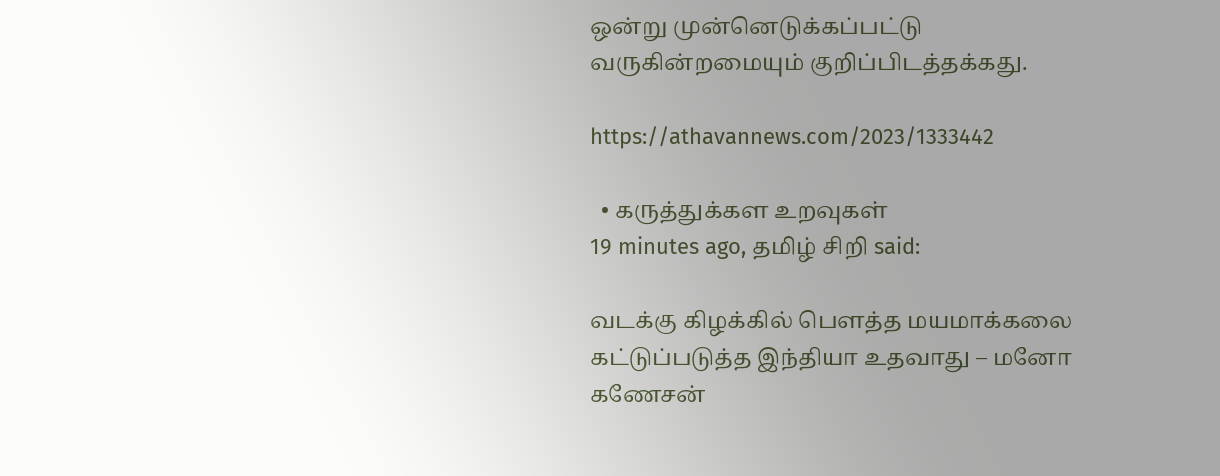ஒன்று முன்னெடுக்கப்பட்டு வருகின்றமையும் குறிப்பிடத்தக்கது.

https://athavannews.com/2023/1333442

  • கருத்துக்கள உறவுகள்
19 minutes ago, தமிழ் சிறி said:

வடக்கு கிழக்கில் பௌத்த மயமாக்கலை கட்டுப்படுத்த இந்தியா உதவாது – மனோ கணேசன்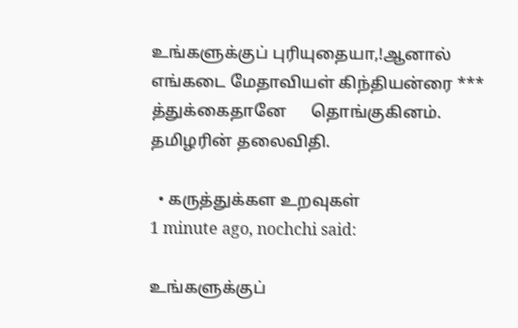உங்களுக்குப் புரியுதையா,!ஆனால் எங்கடை மேதாவியள் கிந்தியன்ரை *** த்துக்கைதானே      தொங்குகினம். தமிழரின் தலைவிதி.

  • கருத்துக்கள உறவுகள்
1 minute ago, nochchi said:

உங்களுக்குப்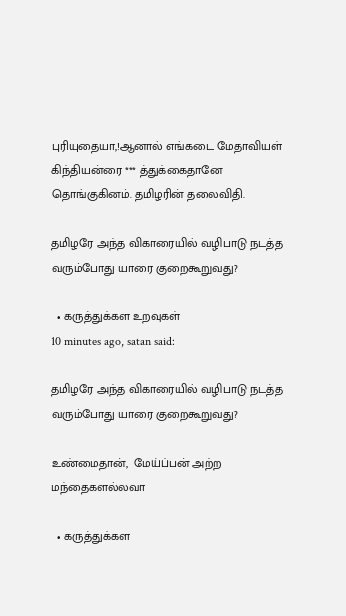புரியுதையா,!ஆனால் எங்கடை மேதாவியள் கிந்தியன்ரை *** த்துக்கைதானே      தொங்குகினம். தமிழரின் தலைவிதி.

தமிழரே அந்த விகாரையில் வழிபாடு நடத்த வரும்போது யாரை குறைகூறுவது?

  • கருத்துக்கள உறவுகள்
10 minutes ago, satan said:

தமிழரே அந்த விகாரையில் வழிபாடு நடத்த வரும்போது யாரை குறைகூறுவது?

உண்மைதான்,  மேய்ப்பன் அற்ற மந்தைகளல்லவா

  • கருத்துக்கள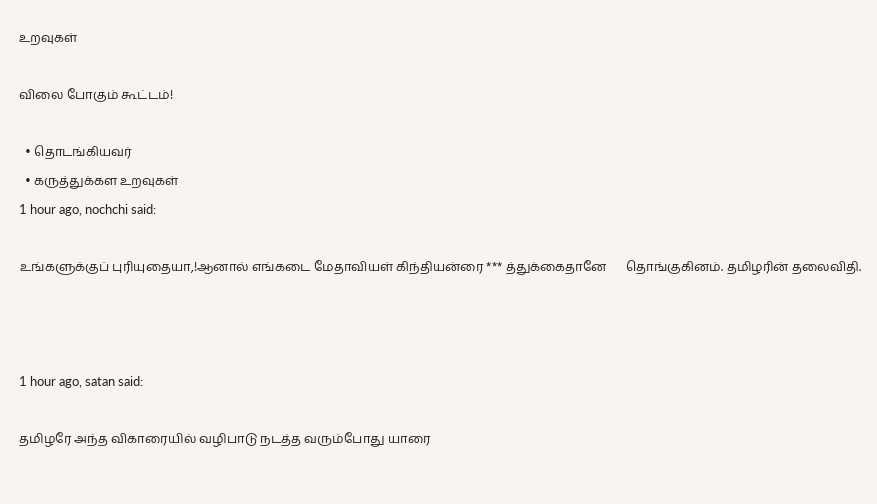உறவுகள்

விலை போகும் கூட்டம்!

  • தொடங்கியவர்
  • கருத்துக்கள உறவுகள்
1 hour ago, nochchi said:

உங்களுக்குப் புரியுதையா,!ஆனால் எங்கடை மேதாவியள் கிந்தியன்ரை *** த்துக்கைதானே      தொங்குகினம். தமிழரின் தலைவிதி.



1 hour ago, satan said:

தமிழரே அந்த விகாரையில் வழிபாடு நடத்த வரும்போது யாரை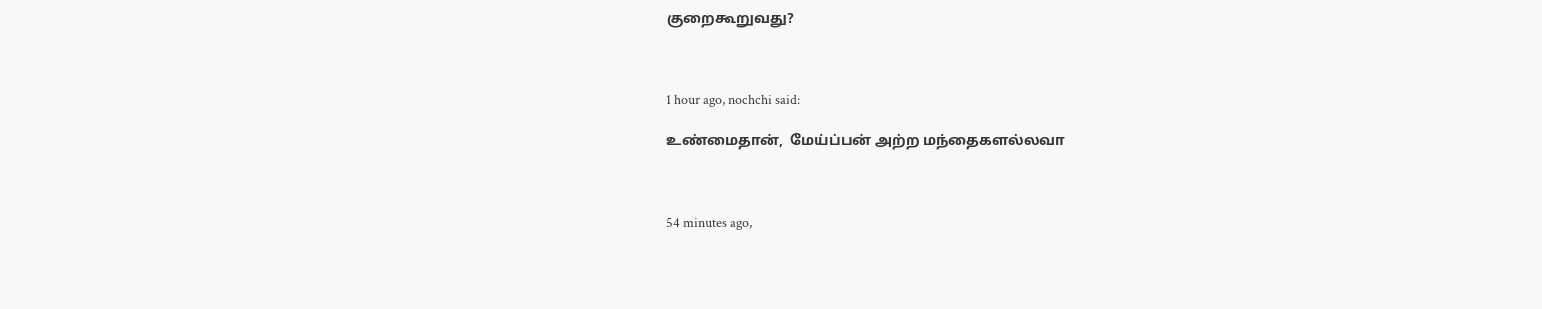குறைகூறுவது?



1 hour ago, nochchi said:

உண்மைதான்,  மேய்ப்பன் அற்ற மந்தைகளல்லவா



54 minutes ago,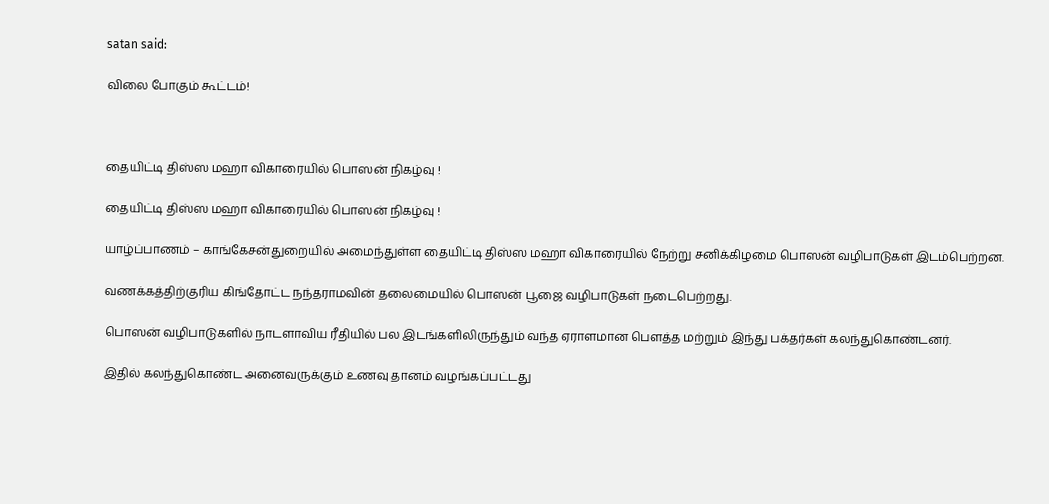satan said:

விலை போகும் கூட்டம்!



தையிட்டி திஸ்ஸ மஹா விகாரையில் பொஸன் நிகழ்வு !

தையிட்டி திஸ்ஸ மஹா விகாரையில் பொஸன் நிகழ்வு !

யாழ்ப்பாணம் – காங்கேசன்துறையில் அமைந்துள்ள தையிட்டி திஸ்ஸ மஹா விகாரையில் நேற்று சனிக்கிழமை பொஸன் வழிபாடுகள் இடம்பெற்றன.

வணக்கத்திற்குரிய கிங்தோட்ட நந்தராமவின் தலைமையில் பொஸன் பூஜை வழிபாடுகள் நடைபெற்றது.

பொஸன் வழிபாடுகளில் நாடளாவிய ரீதியில் பல இடங்களிலிருந்தும் வந்த ஏராளமான பௌத்த மற்றும் இந்து பக்தர்கள் கலந்துகொண்டனர்.

இதில் கலந்துகொண்ட அனைவருக்கும் உணவு தானம் வழங்கப்பட்டது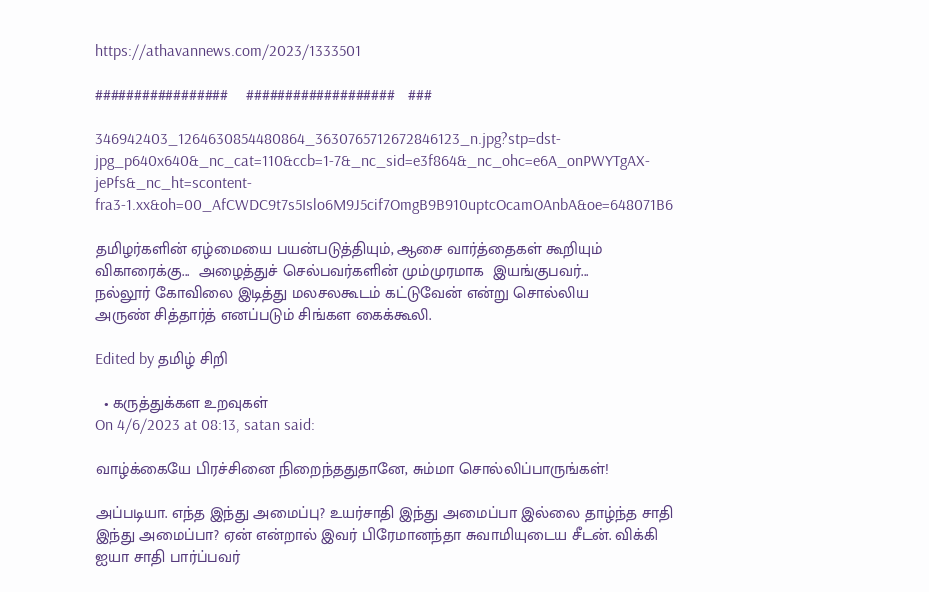https://athavannews.com/2023/1333501

#################    ###################   ###

346942403_1264630854480864_3630765712672846123_n.jpg?stp=dst-jpg_p640x640&_nc_cat=110&ccb=1-7&_nc_sid=e3f864&_nc_ohc=e6A_onPWYTgAX-jePfs&_nc_ht=scontent-fra3-1.xx&oh=00_AfCWDC9t7s5Islo6M9J5cif7OmgB9B910uptcOcamOAnbA&oe=648071B6

தமிழர்களின் ஏழ்மையை பயன்படுத்தியும், ஆசை வார்த்தைகள் கூறியும் விகாரைக்கு...  அழைத்துச் செல்பவர்களின் மும்முரமாக  இயங்குபவர்...
நல்லூர் கோவிலை இடித்து மலசலகூடம் கட்டுவேன் என்று சொல்லிய
அருண் சித்தார்த் எனப்படும் சிங்கள கைக்கூலி.

Edited by தமிழ் சிறி

  • கருத்துக்கள உறவுகள்
On 4/6/2023 at 08:13, satan said:

வாழ்க்கையே பிரச்சினை நிறைந்ததுதானே, சும்மா சொல்லிப்பாருங்கள்!

அப்படியா. எந்த இந்து அமைப்பு? உயர்சாதி இந்து அமைப்பா இல்லை தாழ்ந்த சாதி இந்து அமைப்பா? ஏன் என்றால் இவர் பிரேமானந்தா சுவாமியுடைய சீடன். விக்கி ஐயா சாதி பார்ப்பவர்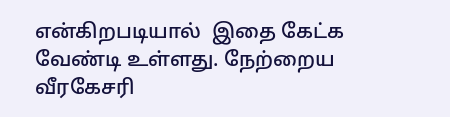என்கிறபடியால்  இதை கேட்க வேண்டி உள்ளது. நேற்றைய வீரகேசரி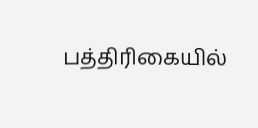பத்திரிகையில்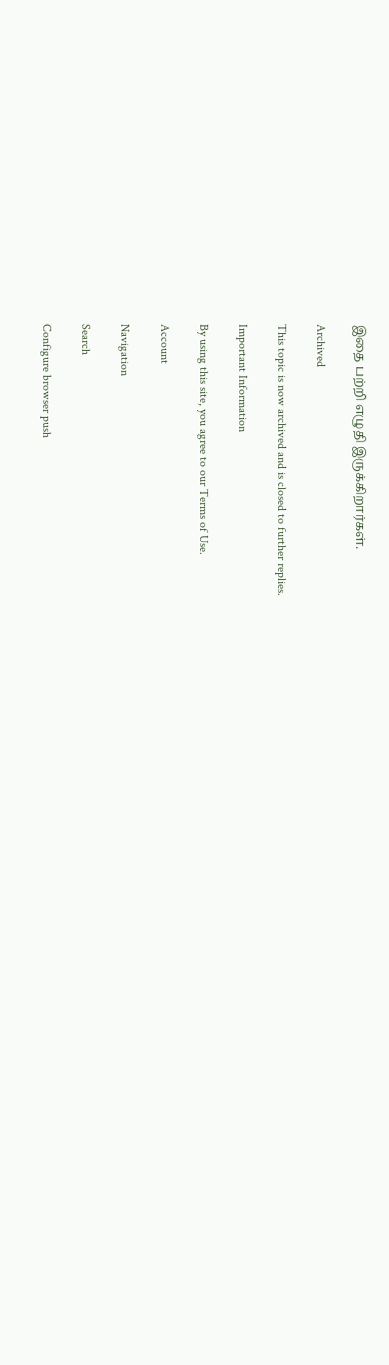இதை பற்றி எழுதி இருக்கிறார்கள்.

Archived

This topic is now archived and is closed to further replies.

Important Information

By using this site, you agree to our Terms of Use.

Account

Navigation

Search

Configure browser push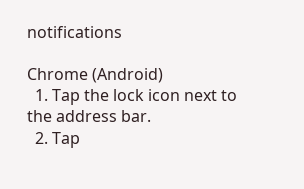notifications

Chrome (Android)
  1. Tap the lock icon next to the address bar.
  2. Tap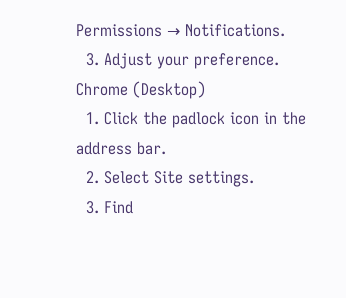Permissions → Notifications.
  3. Adjust your preference.
Chrome (Desktop)
  1. Click the padlock icon in the address bar.
  2. Select Site settings.
  3. Find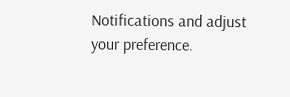Notifications and adjust your preference.